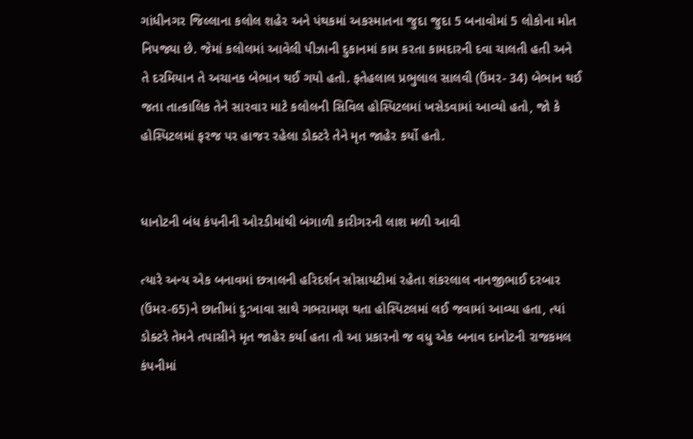ગાંધીનગર જિલ્લાના કલોલ શહેર અને પંથકમાં અકસ્માતના જુદા જુદા 5 બનાવોમાં 5 લોકોના મોત નિપજ્યા છે. જેમાં કલોલમાં આવેલી પીઝાની દુકાનમાં કામ કરતા કામદારની દવા ચાલતી હતી અને તે દરમિયાન તે અચાનક બેભાન થઈ ગયો હતો. ફતેહલાલ પ્રભુલાલ સાલવી (ઉંમર- 34) બેભાન થઈ જતા તાત્કાલિક તેને સારવાર માટે કલોલની સિવિલ હોસ્પિટલમાં ખસેડવામાં આવ્યો હતો, જો કે હોસ્પિટલમાં ફરજ પર હાજર રહેલા ડોક્ટરે તેને મૃત જાહેર કર્યો હતો.


ધાનોટની બંધ કંપનીની ઓરડીમાંથી બંગાળી કારીગરની લાશ મળી આવી

ત્યારે અન્ય એક બનાવમાં છત્રાલની હરિદર્શન સોસાયટીમાં રહેતા શંકરલાલ નાનજીભાઈ દરબાર (ઉંમર-65)ને છાતીમાં દુ:ખાવા સાથે ગભરામણ થતા હોસ્પિટલમાં લઈ જવામાં આવ્યા હતા, ત્યાં ડોક્ટરે તેમને તપાસીને મૃત જાહેર કર્યા હતા તો આ પ્રકારનો જ વધુ એક બનાવ દાનોટની રાજકમલ કંપનીમાં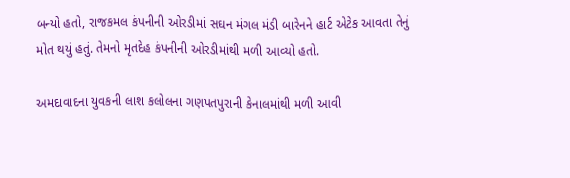બન્યો હતો, રાજકમલ કંપનીની ઓરડીમાં સઘન મંગલ મંડી બારેનને હાર્ટ એટેક આવતા તેનું મોત થયું હતું. તેમનો મૃતદેહ કંપનીની ઓરડીમાંથી મળી આવ્યો હતો.

અમદાવાદના યુવકની લાશ કલોલના ગણપતપુરાની કેનાલમાંથી મળી આવી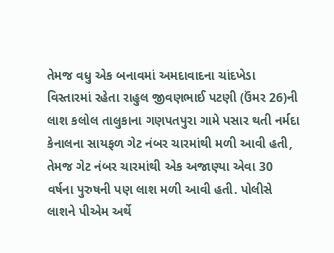તેમજ વધુ એક બનાવમાં અમદાવાદના ચાંદખેડા વિસ્તારમાં રહેતા રાહુલ જીવણભાઈ પટણી (ઉંમર 26)ની લાશ કલોલ તાલુકાના ગણપતપુરા ગામે પસાર થતી નર્મદા કેનાલના સાયફળ ગેટ નંબર ચારમાંથી મળી આવી હતી, તેમજ ગેટ નંબર ચારમાંથી એક અજાણ્યા એવા 30 વર્ષના પુરુષની પણ લાશ મળી આવી હતી. પોલીસે લાશને પીએમ અર્થે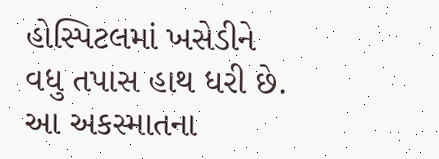હોસ્પિટલમાં ખસેડીને વધુ તપાસ હાથ ધરી છે. આ અકસ્માતના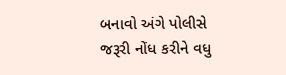બનાવો અંગે પોલીસે જરૂરી નોંધ કરીને વધુ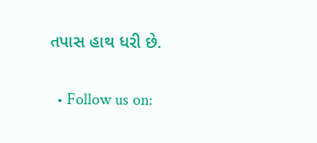તપાસ હાથ ધરી છે.

  • Follow us on: